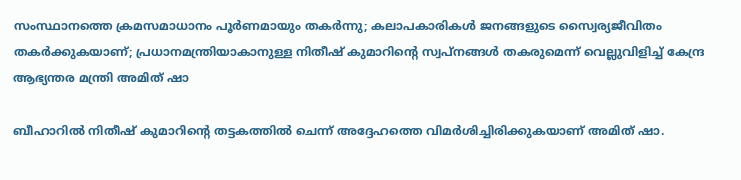സംസ്ഥാനത്തെ ക്രമസമാധാനം പൂർണമായും തകർന്നു; കലാപകാരികൾ ജനങ്ങളുടെ സ്വൈര്യജീവിതം തകർക്കുകയാണ്; പ്രധാനമന്ത്രിയാകാനുള്ള നിതീഷ് കുമാറിന്റെ സ്വപ്നങ്ങൾ തകരുമെന്ന് വെല്ലുവിളിച്ച് കേന്ദ്ര ആഭ്യന്തര മന്ത്രി അമിത് ഷാ

ബീഹാറിൽ നിതീഷ് കുമാറിന്റെ തട്ടകത്തിൽ ചെന്ന് അദ്ദേഹത്തെ വിമർശിച്ചിരിക്കുകയാണ് അമിത് ഷാ.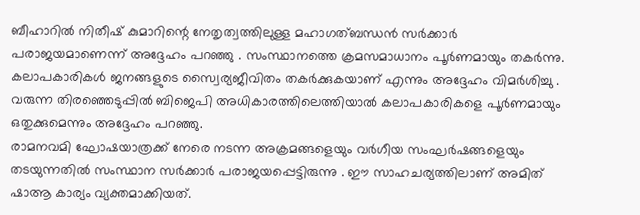ബീഹാറിൽ നിതീഷ് കുമാറിന്റെ നേതൃത്വത്തിലുള്ള മഹാഗത്ബന്ധൻ സർക്കാർ പരാജയമാണെന്ന് അദ്ദേഹം പറഞ്ഞു . സംസ്ഥാനത്തെ ക്രമസമാധാനം പൂർണമായും തകർന്നു. കലാപകാരികൾ ജനങ്ങളുടെ സ്വൈര്യജീവിതം തകർക്കുകയാണ് എന്നും അദ്ദേഹം വിമർശിച്ചു . വരുന്ന തിരഞ്ഞെടുപ്പിൽ ബിജെപി അധികാരത്തിലെത്തിയാൽ കലാപകാരികളെ പൂർണമായും ഒതുക്കുമെന്നും അദ്ദേഹം പറഞ്ഞു.
രാമനവമി ഘോഷയാത്രക്ക് നേരെ നടന്ന അക്രമങ്ങളെയും വർഗീയ സംഘർഷങ്ങളെയും തടയുന്നതിൽ സംസ്ഥാന സർക്കാർ പരാജയപ്പെട്ടിരുന്നു . ഈ സാഹചര്യത്തിലാണ് അമിത് ഷാആ കാര്യം വ്യക്തമാക്കിയത്.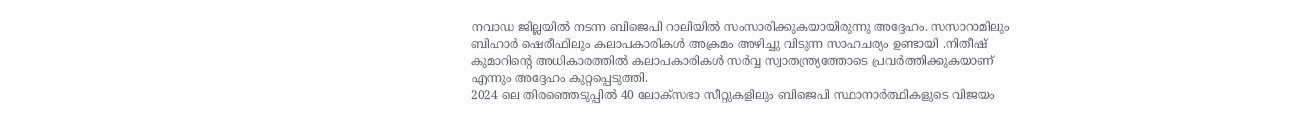നവാഡ ജില്ലയിൽ നടന്ന ബിജെപി റാലിയിൽ സംസാരിക്കുകയായിരുന്നു അദ്ദേഹം. സസാറാമിലും ബിഹാർ ഷെരീഫിലും കലാപകാരികൾ അക്രമം അഴിച്ചു വിടുന്ന സാഹചര്യം ഉണ്ടായി .നിതീഷ് കുമാറിന്റെ അധികാരത്തിൽ കലാപകാരികൾ സർവ്വ സ്വാതന്ത്ര്യത്തോടെ പ്രവർത്തിക്കുകയാണ് എന്നും അദ്ദേഹം കുറ്റപ്പെടുത്തി.
2024 ലെ തിരഞ്ഞെടുപ്പിൽ 40 ലോക്സഭാ സീറ്റുകളിലും ബിജെപി സ്ഥാനാർത്ഥികളുടെ വിജയം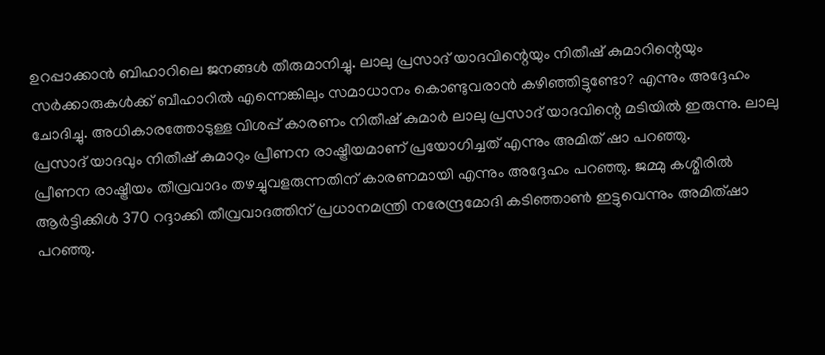ഉറപ്പാക്കാൻ ബിഹാറിലെ ജനങ്ങൾ തീരുമാനിച്ചു. ലാലു പ്രസാദ് യാദവിന്റെയും നിതീഷ് കുമാറിന്റെയും സർക്കാരുകൾക്ക് ബീഹാറിൽ എന്നെങ്കിലും സമാധാനം കൊണ്ടുവരാൻ കഴിഞ്ഞിട്ടുണ്ടോ? എന്നും അദ്ദേഹം ചോദിച്ചു. അധികാരത്തോടുള്ള വിശപ്പ് കാരണം നിതീഷ് കുമാർ ലാലു പ്രസാദ് യാദവിന്റെ മടിയിൽ ഇരുന്നു. ലാലു പ്രസാദ് യാദവും നിതീഷ് കുമാറും പ്രീണന രാഷ്ട്രീയമാണ് പ്രയോഗിച്ചത് എന്നും അമിത് ഷാ പറഞ്ഞു.
പ്രീണന രാഷ്ട്രീയം തീവ്രവാദം തഴച്ചുവളരുന്നതിന് കാരണമായി എന്നും അദ്ദേഹം പറഞ്ഞു. ജമ്മു കശ്മീരിൽ ആർട്ടിക്കിൾ 370 റദ്ദാക്കി തീവ്രവാദത്തിന് പ്രധാനമന്ത്രി നരേന്ദ്രമോദി കടിഞ്ഞാൺ ഇട്ടുവെന്നും അമിത്ഷാ പറഞ്ഞു.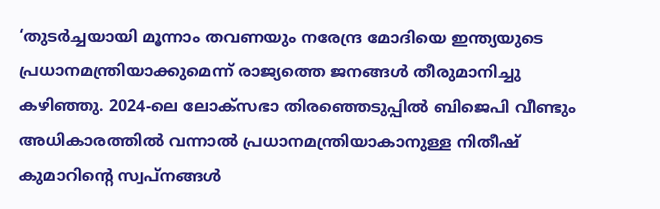‘തുടർച്ചയായി മൂന്നാം തവണയും നരേന്ദ്ര മോദിയെ ഇന്ത്യയുടെ പ്രധാനമന്ത്രിയാക്കുമെന്ന് രാജ്യത്തെ ജനങ്ങൾ തീരുമാനിച്ചു കഴിഞ്ഞു. 2024-ലെ ലോക്സഭാ തിരഞ്ഞെടുപ്പിൽ ബിജെപി വീണ്ടും അധികാരത്തിൽ വന്നാൽ പ്രധാനമന്ത്രിയാകാനുള്ള നിതീഷ് കുമാറിന്റെ സ്വപ്നങ്ങൾ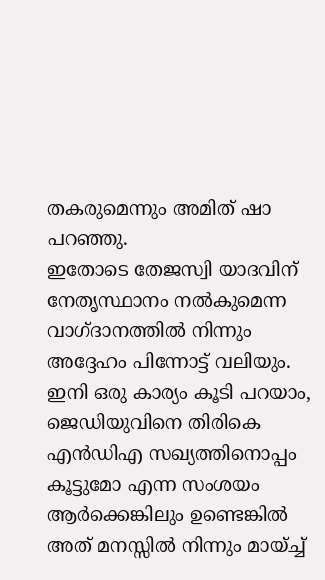തകരുമെന്നും അമിത് ഷാ പറഞ്ഞു.
ഇതോടെ തേജസ്വി യാദവിന് നേതൃസ്ഥാനം നൽകുമെന്ന വാഗ്ദാനത്തിൽ നിന്നും അദ്ദേഹം പിന്നോട്ട് വലിയും. ഇനി ഒരു കാര്യം കൂടി പറയാം, ജെഡിയുവിനെ തിരികെ എൻഡിഎ സഖ്യത്തിനൊപ്പം കൂട്ടുമോ എന്ന സംശയം ആർക്കെങ്കിലും ഉണ്ടെങ്കിൽ അത് മനസ്സിൽ നിന്നും മായ്ച്ച്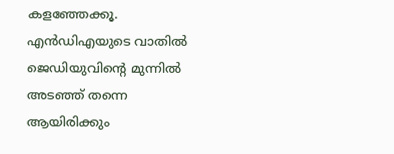കളഞ്ഞേക്കൂ. എൻഡിഎയുടെ വാതിൽ ജെഡിയുവിന്റെ മുന്നിൽ അടഞ്ഞ് തന്നെ ആയിരിക്കും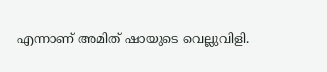എന്നാണ് അമിത് ഷായുടെ വെല്ലുവിളി.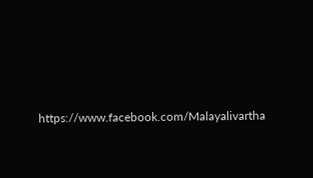https://www.facebook.com/Malayalivartha